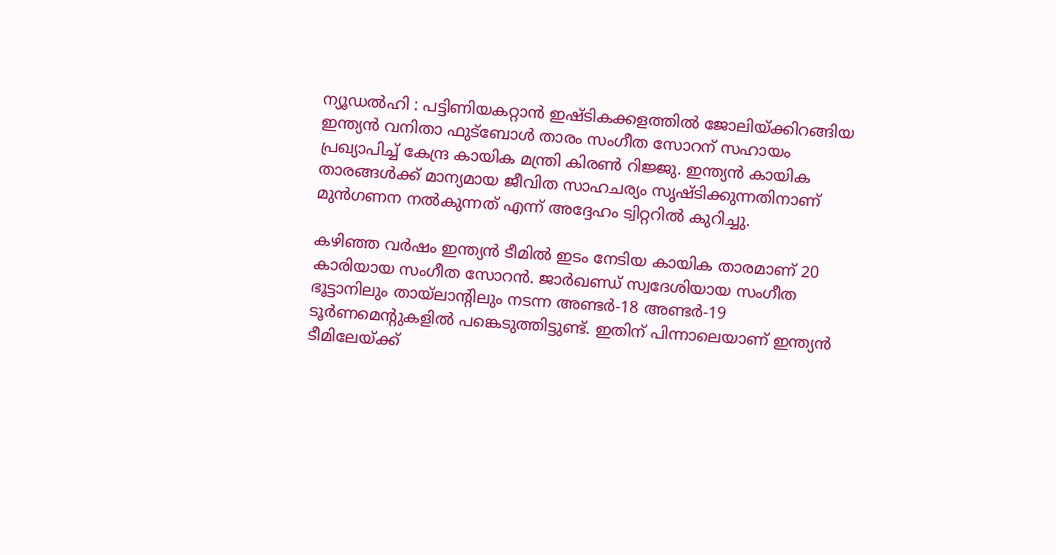ന്യൂഡല്‍ഹി : പട്ടിണിയകറ്റാന്‍ ഇഷ്ടികക്കളത്തില്‍ ജോലിയ്ക്കിറങ്ങിയ ഇന്ത്യന്‍ വനിതാ ഫുട്‌ബോള്‍ താരം സംഗീത സോറന് സഹായം പ്രഖ്യാപിച്ച്‌ കേന്ദ്ര കായിക മന്ത്രി കിരണ്‍ റിജ്ജു. ഇന്ത്യന്‍ കായിക താരങ്ങള്‍ക്ക് മാന്യമായ ജീവിത സാഹചര്യം സൃഷ്ടിക്കുന്നതിനാണ് മുന്‍ഗണന നല്‍കുന്നത് എന്ന് അദ്ദേഹം ട്വിറ്ററില്‍ കുറിച്ചു.

കഴിഞ്ഞ വര്‍ഷം ഇന്ത്യന്‍ ടീമില്‍ ഇടം നേടിയ കായിക താരമാണ് 20 കാരിയായ സംഗീത സോറന്‍. ജാര്‍ഖണ്ഡ് സ്വദേശിയായ സംഗീത ഭൂട്ടാനിലും തായ്‌ലാന്റിലും നടന്ന അണ്ടര്‍-18 അണ്ടര്‍-19 ടൂര്‍ണമെന്റുകളില്‍ പങ്കെടുത്തിട്ടുണ്ട്. ഇതിന് പിന്നാലെയാണ് ഇന്ത്യന്‍ ടീമിലേയ്ക്ക്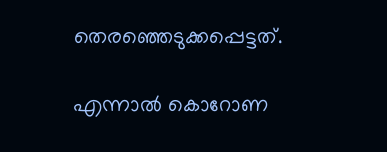തെരഞ്ഞെടുക്കപ്പെട്ടത്.

എന്നാല്‍ കൊറോണ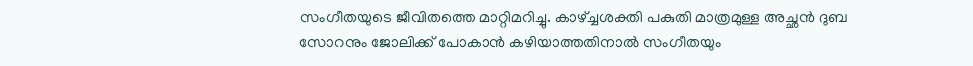സംഗീതയുടെ ജീവിതത്തെ മാറ്റിമറിച്ചു. കാഴ്ച്ചശക്തി പകുതി മാത്രമുള്ള അച്ഛന്‍ ദുബ സോറനും ജോലിക്ക് പോകാന്‍ കഴിയാത്തതിനാല്‍ സംഗീതയും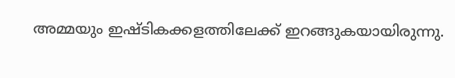അമ്മയും ഇഷ്ടികക്കളത്തിലേക്ക് ഇറങ്ങുകയായിരുന്നു.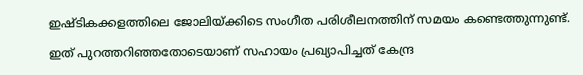ഇഷ്ടികക്കളത്തിലെ ജോലിയ്ക്കിടെ സംഗീത പരിശീലനത്തിന് സമയം കണ്ടെത്തുന്നുണ്ട്.

ഇത് പുറത്തറിഞ്ഞതോടെയാണ് സഹായം പ്രഖ്യാപിച്ചത് കേന്ദ്ര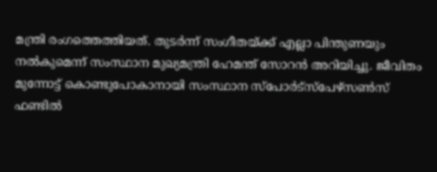മന്ത്രി രംഗത്തെത്തിയത്. തുടര്‍ന്ന് സംഗീതയ്ക്ക് എല്ലാ പിന്തുണയും നല്‍കുമെന്ന് സംസ്ഥാന മുഖ്യമന്ത്രി ഹേമന്ത് സോറന്‍ അറിയിച്ചു. ജീവിതം മുന്നോട്ട് കൊണ്ടുപോകാനായി സംസ്ഥാന സ്‌പോര്‍ട്‌സ്‌പേഴ്‌സണ്‍സ് ഫണ്ടില്‍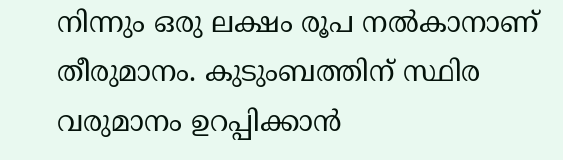നിന്നും ഒരു ലക്ഷം രൂപ നല്‍കാനാണ് തീരുമാനം. കുടുംബത്തിന് സ്ഥിര വരുമാനം ഉറപ്പിക്കാന്‍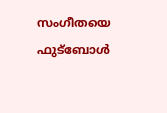സംഗീതയെ ഫുട്‌ബോള്‍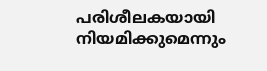പരിശീലകയായി നിയമിക്കുമെന്നും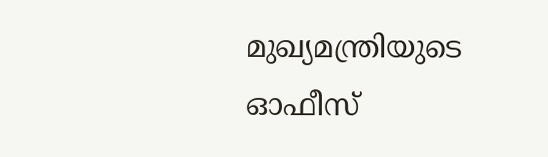മുഖ്യമന്ത്രിയുടെ ഓഫീസ്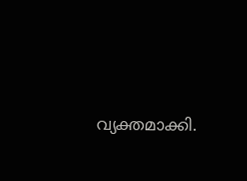വ്യക്തമാക്കി.